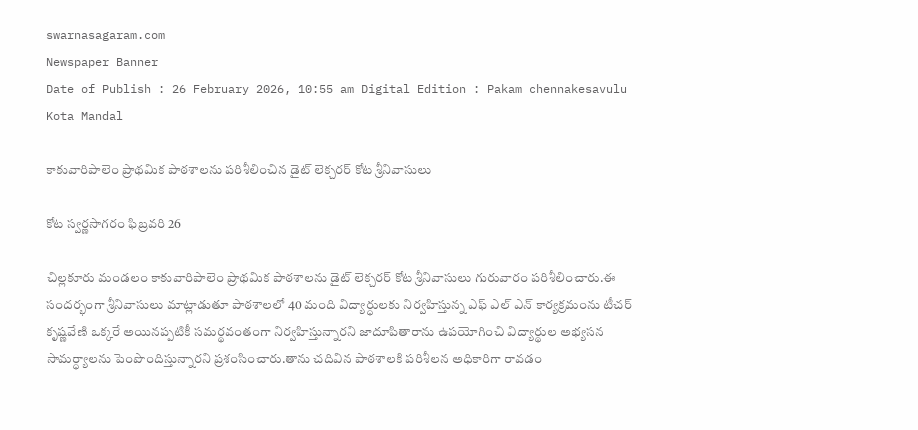swarnasagaram.com
Newspaper Banner
Date of Publish : 26 February 2026, 10:55 am Digital Edition : Pakam chennakesavulu Kota Mandal

కాకువారిపాలెం ప్రాథమిక పాఠశాలను పరిశీలించిన డైట్ లెక్చరర్ కోట శ్రీనివాసులు

కోట స్వర్ణసాగరం ఫిబ్రవరి 26

చిల్లకూరు మండలం కాకువారిపాలెం ప్రాథమిక పాఠశాలను డైట్ లెక్చరర్ కోట శ్రీనివాసులు గురువారం పరిశీలించారు.ఈ సందర్భంగా శ్రీనివాసులు మాట్లాడుతూ పాఠశాలలో 40 మంది విద్యార్ధులకు నిర్వహిస్తున్న ఎఫ్ ఎల్ ఎన్ కార్యక్రమంను టీచర్ కృష్ణవేణి ఒక్కరే అయినప్పటికీ సమర్థవంతంగా నిర్వహిస్తున్నారని జాదూపితారాను ఉపయోగించి విద్యార్థుల అభ్యసన సామర్ధ్యాలను పెంపొందిస్తున్నారని ప్రశంసించారు.తాను చదివిన పాఠశాలకి పరిశీలన అధికారిగా రావడం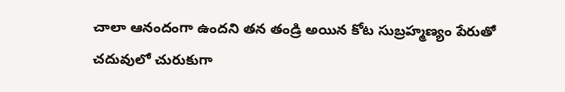చాలా ఆనందంగా ఉందని తన తండ్రి అయిన కోట సుబ్రహ్మణ్యం పేరుతో చదువులో చురుకుగా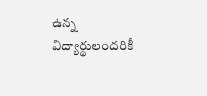ఉన్న విద్యార్థులందరికీ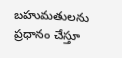బహుమతులను ప్రధానం చేస్తూ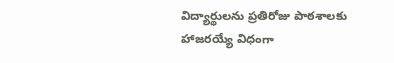విద్యార్థులను ప్రతిరోజు పాఠశాలకు హాజరయ్యే విధంగా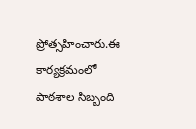ప్రోత్సహించారు.ఈ కార్యక్రమంలో పాఠశాల సిబ్బంది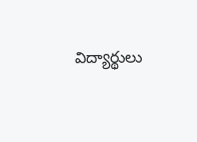విద్యార్థులు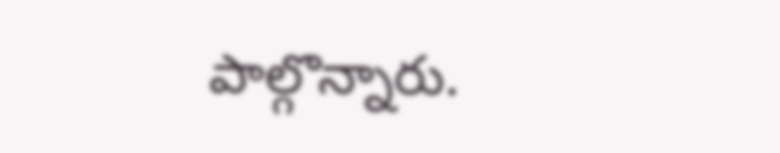పాల్గొన్నారు.